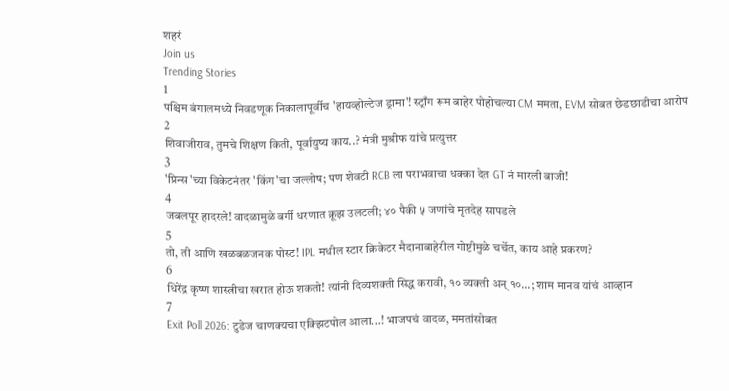शहरं
Join us
Trending Stories
1
पश्चिम बंगालमध्ये निवडणूक निकालापूर्वीच 'हायव्होल्टेज ड्रामा'! स्ट्राँग रूम बाहेर पोहोचल्या CM ममता, EVM सोबत छेडछाडीचा आरोप
2
शिवाजीराव, तुमचे शिक्षण किती, पूर्वायुष्य काय..? मंत्री मुश्रीफ यांचे प्रत्युत्तर
3
'प्रिन्स'च्या विकेटनंतर 'किंग'चा जल्लोष; पण शेवटी RCB ला पराभवाचा धक्का देत GT नं मारली बाजी!
4
जबलपूर हादरले! वादळामुळे बर्गी धरणात क्रूझ उलटली; ४० पैकी ५ जणांचे मृतदेह सापडले
5
तो, ती आणि खळबळजनक पोस्ट! IPL मधील स्टार क्रिकेटर मैदानाबाहेरील गोष्टीमुळे चर्चेत, काय आहे प्रकरण?
6
धिरेंद्र कृष्ण शास्त्रीचा खरात होऊ शकतो! त्यांनी दिव्यशक्ती सिद्ध करावी, १० व्यक्ती अन् १०...; शाम मानव यांचं आव्हान
7
Exit Poll 2026: टुडेज चाणक्यचा एक्झिटपोल आला...! भाजपचं वादळ, ममतांसोबत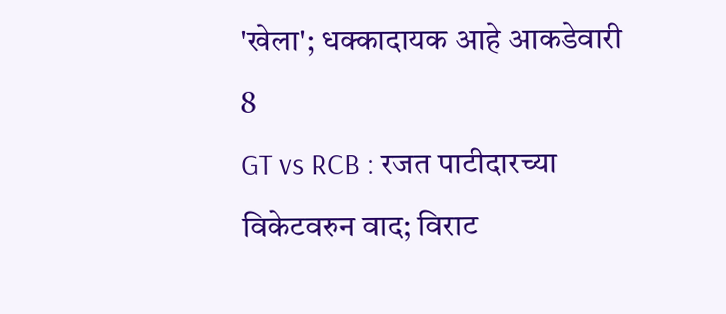'खेला'; धक्कादायक आहे आकडेवारी
8
GT vs RCB : रजत पाटीदारच्या विकेटवरुन वाद; विराट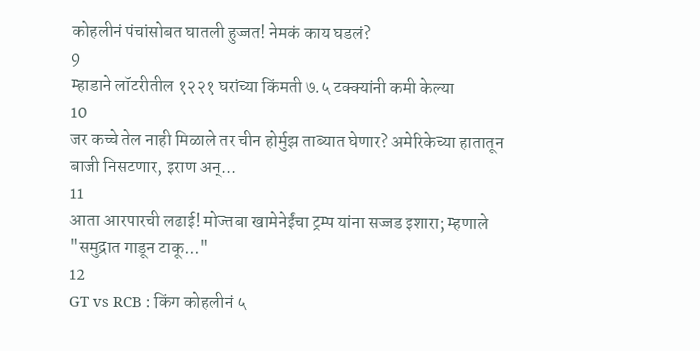कोहलीनं पंचांसोबत घातली हुज्जत! नेमकं काय घडलं?
9
म्हाडाने लॉटरीतील १२२१ घरांच्या किंमती ७.५ टक्क्यांनी कमी केल्या
10
जर कच्चे तेल नाही मिळाले तर चीन होर्मुझ ताब्यात घेणार? अमेरिकेच्या हातातून बाजी निसटणार, इराण अन्...
11
आता आरपारची लढाई! मोज्तबा खामेनेईंचा ट्रम्प यांना सज्जड इशारा; म्हणाले "समुद्रात गाडून टाकू..."
12
GT vs RCB : किंग कोहलीनं ५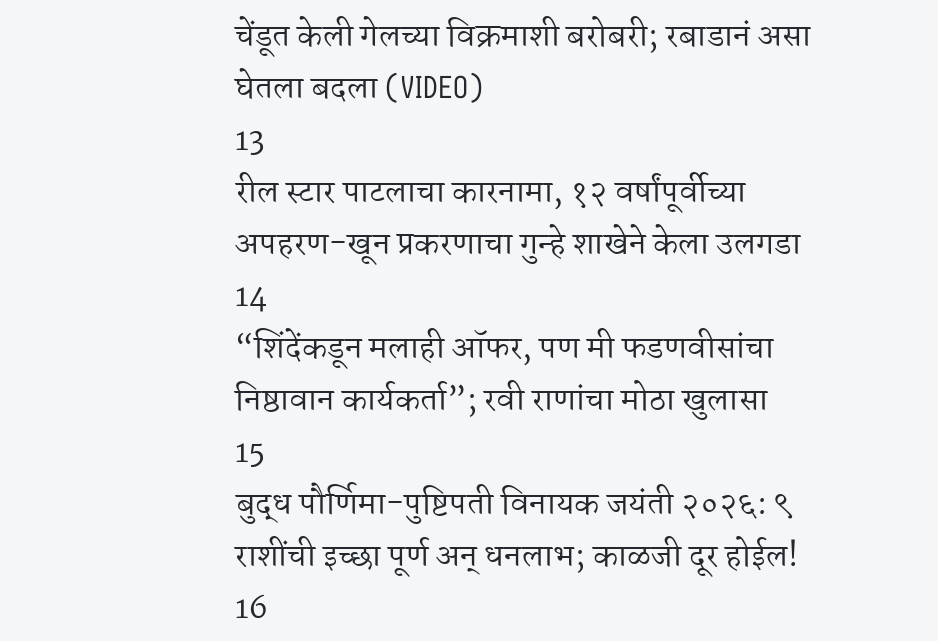चेंडूत केली गेलच्या विक्रमाशी बरोबरी; रबाडानं असा घेतला बदला (VIDEO)
13
रील स्टार पाटलाचा कारनामा, १२ वर्षांपूर्वीच्या अपहरण-खून प्रकरणाचा गुन्हे शाखेने केला उलगडा
14
“शिंदेंकडून मलाही ऑफर, पण मी फडणवीसांचा निष्ठावान कार्यकर्ता”; रवी राणांचा मोठा खुलासा
15
बुद्ध पौर्णिमा-पुष्टिपती विनायक जयंती २०२६: ९ राशींची इच्छा पूर्ण अन् धनलाभ; काळजी दूर होईल!
16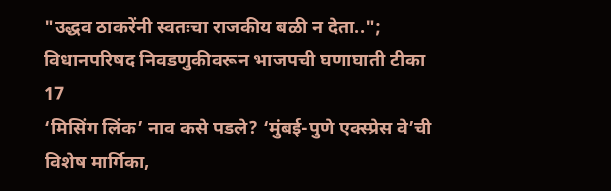"उद्धव ठाकरेंनी स्वतःचा राजकीय बळी न देता.."; विधानपरिषद निवडणुकीवरून भाजपची घणाघाती टीका
17
‘मिसिंग लिंक’ नाव कसे पडले? ‘मुंबई-पुणे एक्स्प्रेस वे’ची विशेष मार्गिका,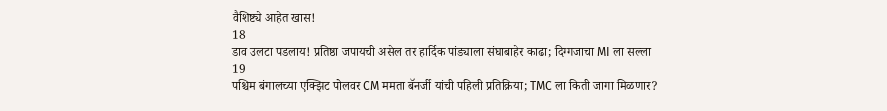वैशिष्ट्ये आहेत खास!
18
डाव उलटा पडलाय! प्रतिष्ठा जपायची असेल तर हार्दिक पांड्याला संघाबाहेर काढा; दिग्गजाचा MI ला सल्ला
19
पश्चिम बंगालच्या एक्झिट पोलवर CM ममता बॅनर्जी यांची पहिली प्रतिक्रिया; TMC ला किती जागा मिळणार?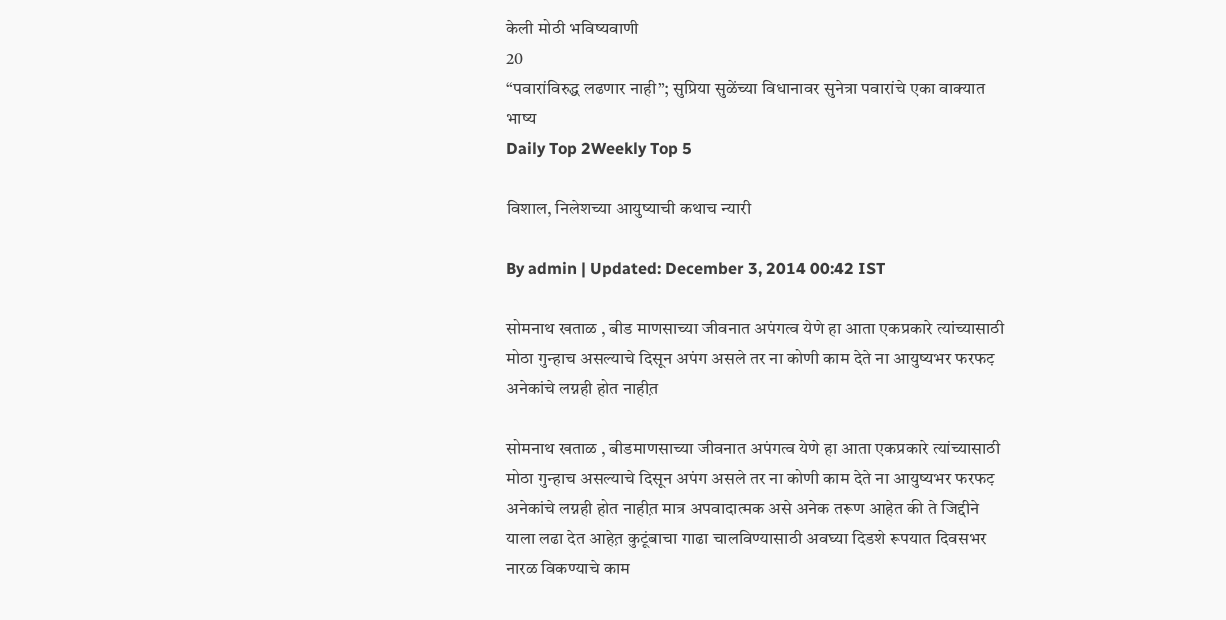केली मोठी भविष्यवाणी
20
“पवारांविरुद्ध लढणार नाही”; सुप्रिया सुळेंच्या विधानावर सुनेत्रा पवारांचे एका वाक्यात भाष्य
Daily Top 2Weekly Top 5

विशाल, निलेशच्या आयुष्याची कथाच न्यारी

By admin | Updated: December 3, 2014 00:42 IST

सोमनाथ खताळ , बीड माणसाच्या जीवनात अपंगत्व येणे हा आता एकप्रकारे त्यांच्यासाठी मोठा गुन्हाच असल्याचे दिसून अपंग असले तर ना कोणी काम देते ना आयुष्यभर फरफट़ अनेकांचे लग्नही होत नाहीत़

सोमनाथ खताळ , बीडमाणसाच्या जीवनात अपंगत्व येणे हा आता एकप्रकारे त्यांच्यासाठी मोठा गुन्हाच असल्याचे दिसून अपंग असले तर ना कोणी काम देते ना आयुष्यभर फरफट़ अनेकांचे लग्नही होत नाहीत़ मात्र अपवादात्मक असे अनेक तरूण आहेत की ते जिद्दीने याला लढा देत आहेत़ कुटूंबाचा गाढा चालविण्यासाठी अवघ्या दिडशे रूपयात दिवसभर नारळ विकण्याचे काम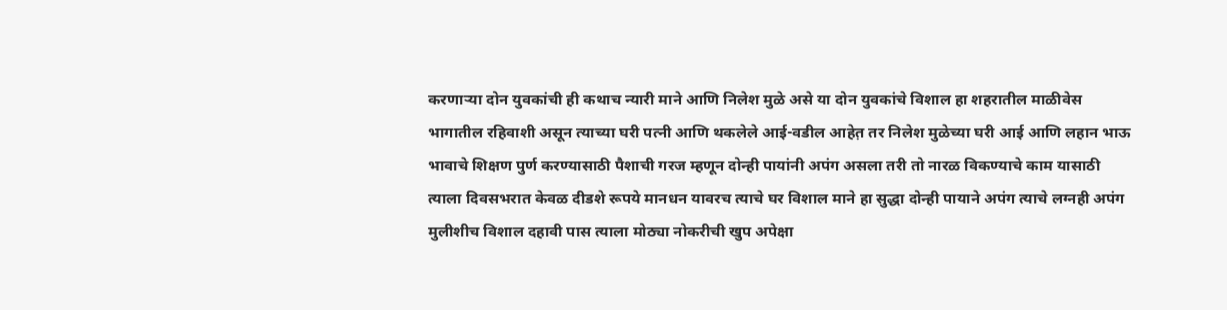करणाऱ्या दोन युवकांची ही कथाच न्यारी माने आणि निलेश मुळे असे या दोन युवकांचे विशाल हा शहरातील माळीवेस भागातील रहिवाशी असून त्याच्या घरी पत्नी आणि थकलेले आई-वडील आहेत़ तर निलेश मुळेच्या घरी आई आणि लहान भाऊ भावाचे शिक्षण पुर्ण करण्यासाठी पैशाची गरज म्हणून दोन्ही पायांनी अपंग असला तरी तो नारळ विकण्याचे काम यासाठी त्याला दिवसभरात केवळ दीडशे रूपये मानधन यावरच त्याचे घर विशाल माने हा सुद्धा दोन्ही पायाने अपंग त्याचे लग्नही अपंग मुलीशीच विशाल दहावी पास त्याला मोठ्या नोकरीची खुप अपेक्षा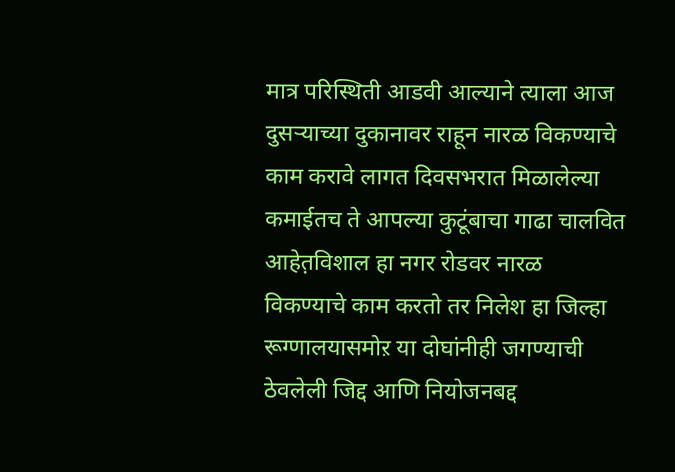मात्र परिस्थिती आडवी आल्याने त्याला आज दुसऱ्याच्या दुकानावर राहून नारळ विकण्याचे काम करावे लागत दिवसभरात मिळालेल्या कमाईतच ते आपल्या कुटूंबाचा गाढा चालवित आहेत़विशाल हा नगर रोडवर नारळ विकण्याचे काम करतो तर निलेश हा जिल्हा रूग्णालयासमोऱ या दोघांनीही जगण्याची ठेवलेली जिद्द आणि नियोजनबद्द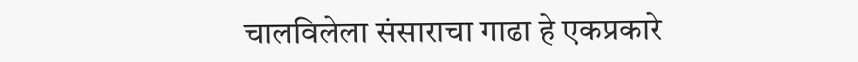चालविलेला संसाराचा गाढा हे एकप्रकारे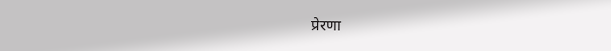प्रेरणा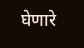घेणारे